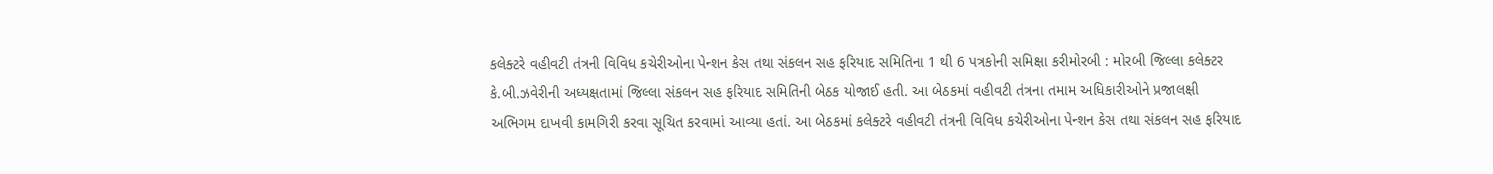કલેક્ટરે વહીવટી તંત્રની વિવિધ કચેરીઓના પેન્શન કેસ તથા સંકલન સહ ફરિયાદ સમિતિના 1 થી 6 પત્રકોની સમિક્ષા કરીમોરબી : મોરબી જિલ્લા કલેક્ટર કે.બી.ઝવેરીની અધ્યક્ષતામાં જિલ્લા સંકલન સહ ફરિયાદ સમિતિની બેઠક યોજાઈ હતી. આ બેઠકમાં વહીવટી તંત્રના તમામ અધિકારીઓને પ્રજાલક્ષી અભિગમ દાખવી કામગિરી કરવા સૂચિત કરવામાં આવ્યા હતાં. આ બેઠકમાં કલેક્ટરે વહીવટી તંત્રની વિવિધ કચેરીઓના પેન્શન કેસ તથા સંકલન સહ ફરિયાદ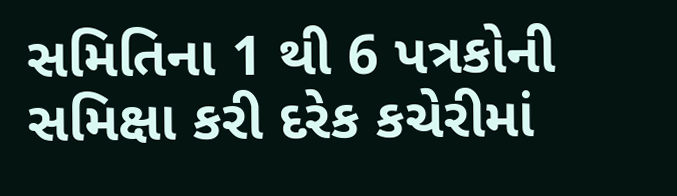સમિતિના 1 થી 6 પત્રકોની સમિક્ષા કરી દરેક કચેરીમાં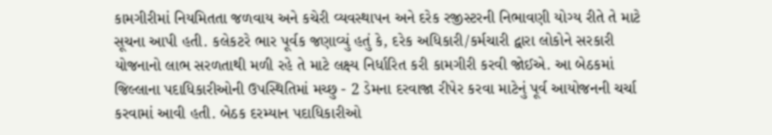કામગીરીમાં નિયમિતતા જળવાય અને કચેરી વ્યવસ્થાપન અને દરેક રજીસ્ટરની નિભાવણી યોગ્ય રીતે તે માટે સૂચના આપી હતી. કલેકટરે ભાર પૂર્વક જણાવ્યું હતું કે, દરેક અધિકારી/કર્મચારી દ્વારા લોકોને સરકારી યોજનાનો લાભ સરળતાથી મળી રહે તે માટે લક્ષ્ય નિર્ધારિત કરી કામગીરી કરવી જોઈએ. આ બેઠકમાં જિલ્લાના પદાધિકારીઓની ઉપસ્થિતિમાં મચ્છુ - 2 ડેમના દરવાજા રીપેર કરવા માટેનું પૂર્વ આયોજનની ચર્ચા કરવામાં આવી હતી. બેઠક દરમ્યાન પદાધિકારીઓ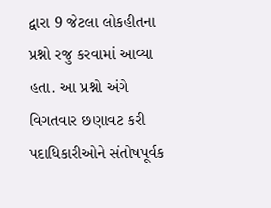દ્વારા 9 જેટલા લોકહીતના પ્રશ્નો રજુ કરવામાં આવ્યા હતા. આ પ્રશ્નો અંગે વિગતવાર છણાવટ કરી પદાધિકારીઓને સંતોષપૂર્વક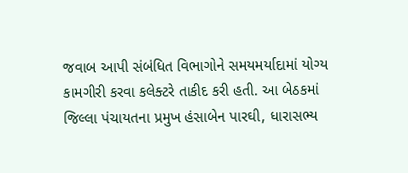જવાબ આપી સંબંધિત વિભાગોને સમયમર્યાદામાં યોગ્ય કામગીરી કરવા કલેક્ટરે તાકીદ કરી હતી. આ બેઠકમાં જિલ્લા પંચાયતના પ્રમુખ હંસાબેન પારઘી, ધારાસભ્ય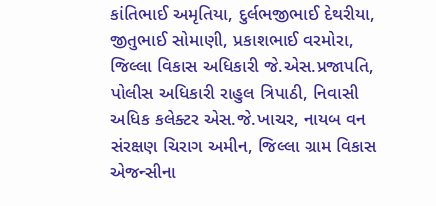કાંતિભાઈ અમૃતિયા, દુર્લભજીભાઈ દેથરીયા, જીતુભાઈ સોમાણી, પ્રકાશભાઈ વરમોરા, જિલ્લા વિકાસ અધિકારી જે.એસ.પ્રજાપતિ, પોલીસ અધિકારી રાહુલ ત્રિપાઠી, નિવાસી અધિક કલેક્ટર એસ.જે.ખાચર, નાયબ વન સંરક્ષણ ચિરાગ અમીન, જિલ્લા ગ્રામ વિકાસ એજન્સીના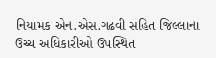નિયામક એન.એસ.ગઢવી સહિત જિલ્લાના ઉચ્ચ અધિકારીઓ ઉપસ્થિત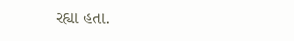રહ્યા હતા.